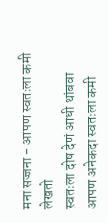मना सज्जना - आपण स्वतःला कमी लेखतो
स्वतःला दोष देणं आधी थांबवा
आपण अनेकदा स्वतःला कमी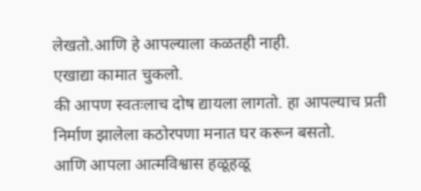लेखतो.आणि हे आपल्याला कळतही नाही.
एखाद्या कामात चुकलो.
की आपण स्वतःलाच दोष द्यायला लागतो. हा आपल्याच प्रती निर्माण झालेला कठोरपणा मनात घर करून बसतो.
आणि आपला आत्मविश्वास हळूहळू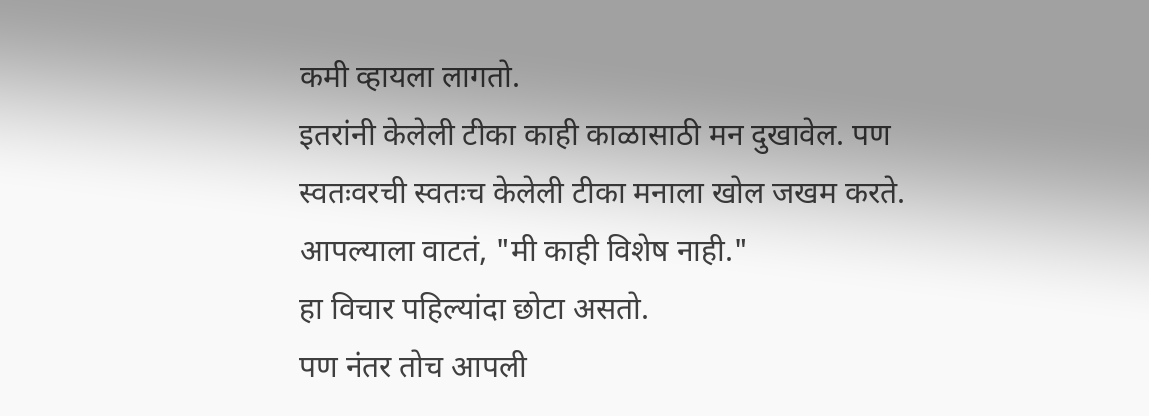कमी व्हायला लागतो.
इतरांनी केलेली टीका काही काळासाठी मन दुखावेल. पण
स्वतःवरची स्वतःच केलेली टीका मनाला खोल जखम करते.
आपल्याला वाटतं, "मी काही विशेष नाही."
हा विचार पहिल्यांदा छोटा असतो.
पण नंतर तोच आपली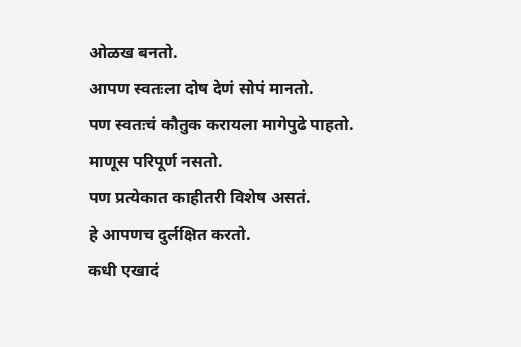ओळख बनतो.
आपण स्वतःला दोष देणं सोपं मानतो.
पण स्वतःचं कौतुक करायला मागेपुढे पाहतो.
माणूस परिपूर्ण नसतो.
पण प्रत्येकात काहीतरी विशेष असतं.
हे आपणच दुर्लक्षित करतो.
कधी एखादं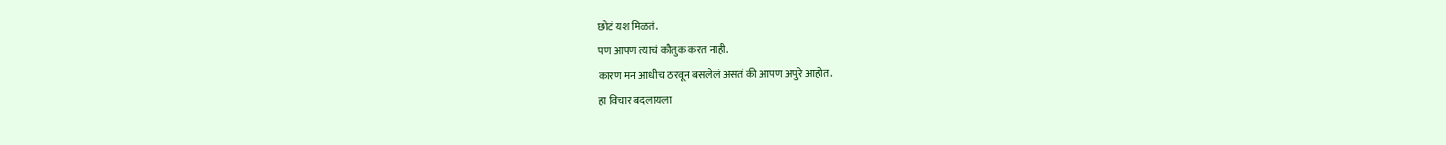छोटं यश मिळतं.
पण आपण त्याचं कौतुक करत नाही.
कारण मन आधीच ठरवून बसलेलं असतं की आपण अपुरे आहोत.
हा विचार बदलायला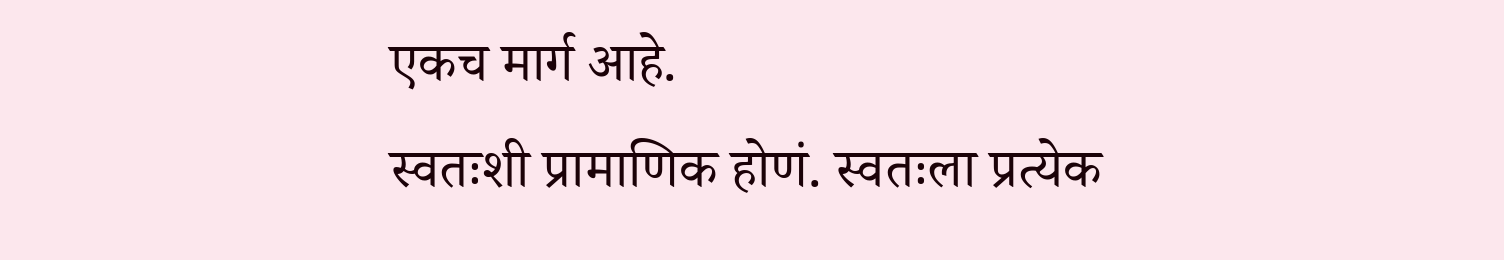एकच मार्ग आहे.
स्वतःशी प्रामाणिक होणं. स्वतःला प्रत्येक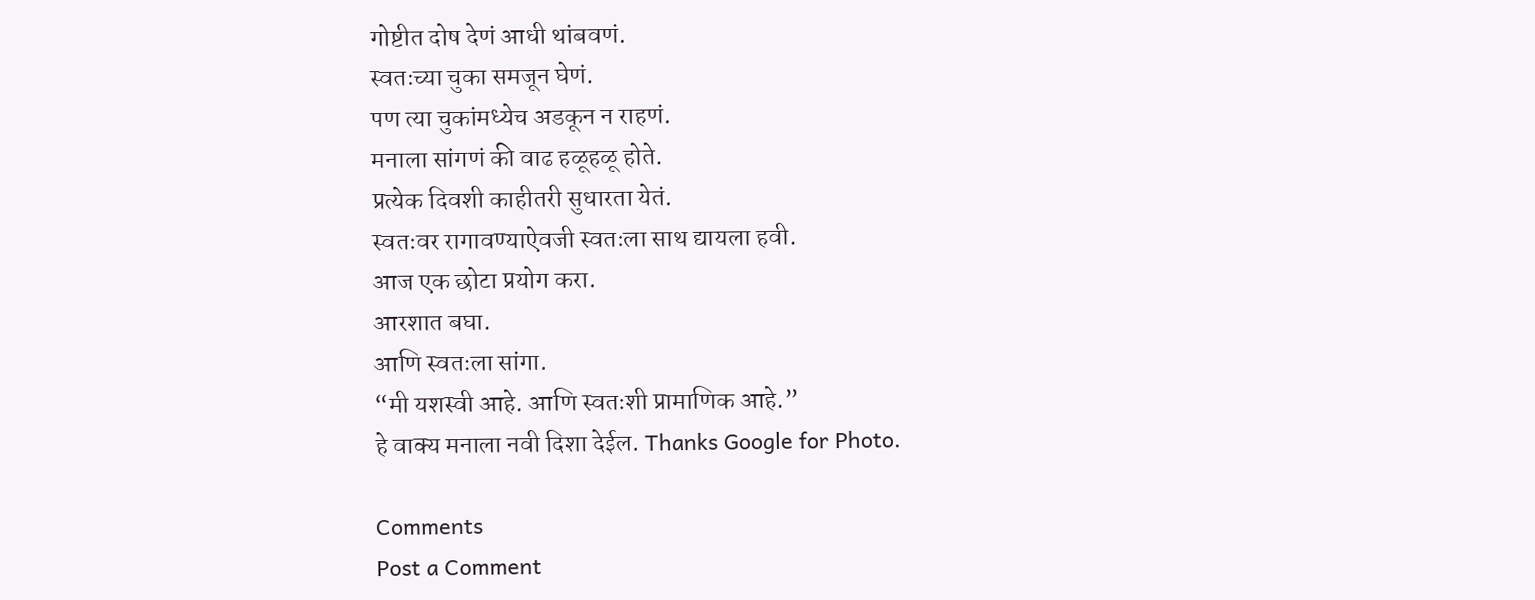गोष्टीत दोष देणं आधी थांबवणं.
स्वतःच्या चुका समजून घेणं.
पण त्या चुकांमध्येच अडकून न राहणं.
मनाला सांगणं की वाढ हळूहळू होते.
प्रत्येक दिवशी काहीतरी सुधारता येतं.
स्वतःवर रागावण्याऐवजी स्वतःला साथ द्यायला हवी.
आज एक छोटा प्रयोग करा.
आरशात बघा.
आणि स्वतःला सांगा.
“मी यशस्वी आहे. आणि स्वतःशी प्रामाणिक आहे.”
हे वाक्य मनाला नवी दिशा देईल. Thanks Google for Photo.

Comments
Post a Comment